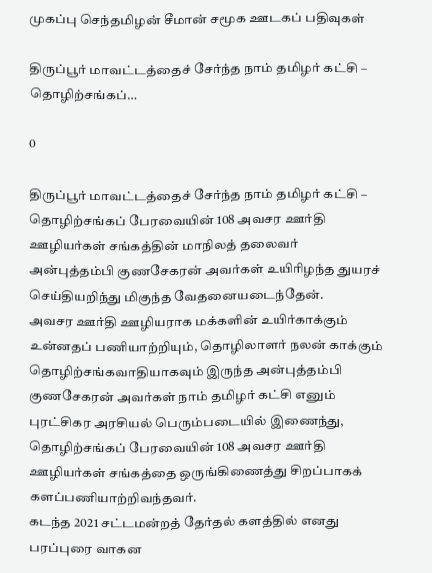முகப்பு செந்தமிழன் சீமான் சமூக ஊடகப் பதிவுகள்

திருப்பூர் மாவட்டத்தைச் சேர்ந்த நாம் தமிழர் கட்சி – தொழிற்சங்கப்…

0

திருப்பூர் மாவட்டத்தைச் சேர்ந்த நாம் தமிழர் கட்சி – தொழிற்சங்கப் பேரவையின் 108 அவசர ஊர்தி ஊழியர்கள் சங்கத்தின் மாநிலத் தலைவர் அன்புத்தம்பி குணசேகரன் அவர்கள் உயிரிழந்த துயரச் செய்தியறிந்து மிகுந்த வேதனையடைந்தேன்.
அவசர ஊர்தி ஊழியராக மக்களின் உயிர்காக்கும் உன்னதப் பணியாற்றியும், தொழிலாளர் நலன் காக்கும் தொழிற்சங்கவாதியாகவும் இருந்த அன்புத்தம்பி குணசேகரன் அவர்கள் நாம் தமிழர் கட்சி எனும் புரட்சிகர அரசியல் பெரும்படையில் இணைந்து, தொழிற்சங்கப் பேரவையின் 108 அவசர ஊர்தி ஊழியர்கள் சங்கத்தை ஒருங்கிணைத்து சிறப்பாகக் களப்பணியாற்றிவந்தவர்.
கடந்த 2021 சட்டமன்றத் தேர்தல் களத்தில் எனது பரப்புரை வாகன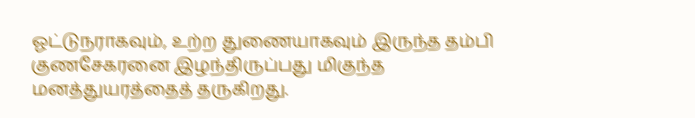ஓட்டுநராகவும், உற்ற துணையாகவும் இருந்த தம்பி குணசேகரனை இழந்திருப்பது மிகுந்த மனத்துயரத்தைத் தருகிறது.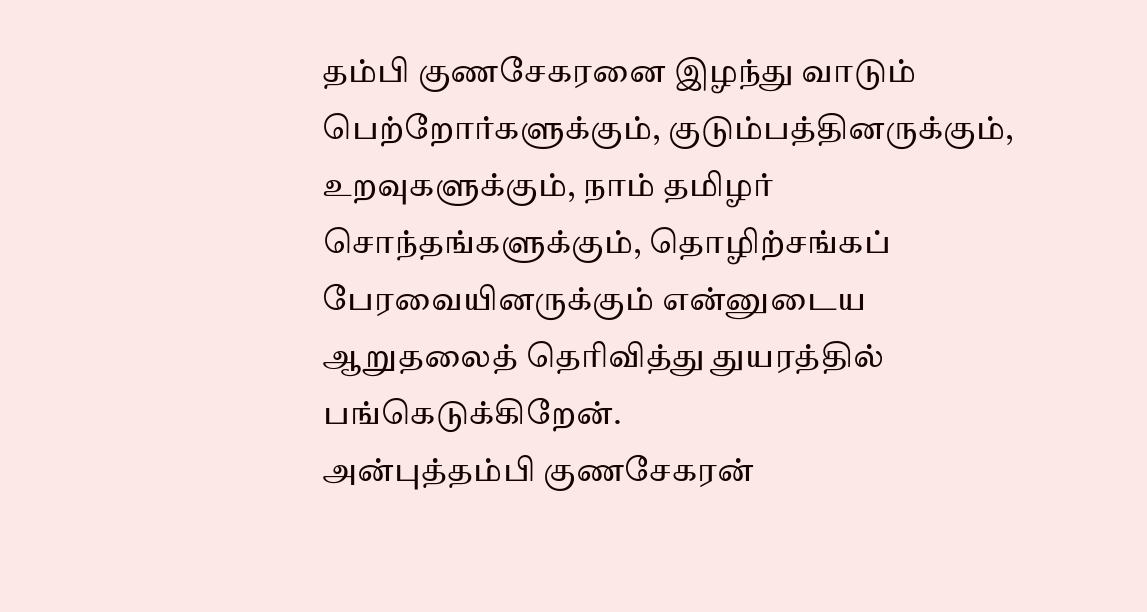தம்பி குணசேகரனை இழந்து வாடும் பெற்றோர்களுக்கும், குடும்பத்தினருக்கும், உறவுகளுக்கும், நாம் தமிழர் சொந்தங்களுக்கும், தொழிற்சங்கப் பேரவையினருக்கும் என்னுடைய ஆறுதலைத் தெரிவித்து துயரத்தில் பங்கெடுக்கிறேன்.
அன்புத்தம்பி குணசேகரன்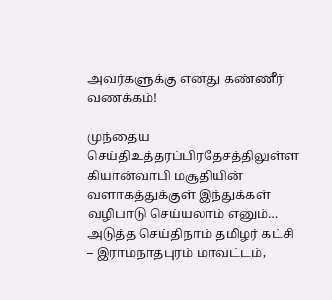அவர்களுக்கு எனது கண்ணீர் வணக்கம்!

முந்தைய செய்திஉத்தரப்பிரதேசத்திலுள்ள கியான்வாபி மசூதியின் வளாகத்துக்குள் இந்துக்கள் வழிபாடு செய்யலாம் எனும்…
அடுத்த செய்திநாம் தமிழர் கட்சி – இராமநாதபுரம் மாவட்டம்,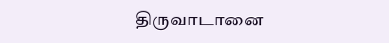திருவாடானை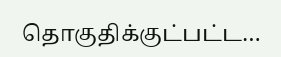தொகுதிக்குட்பட்ட…